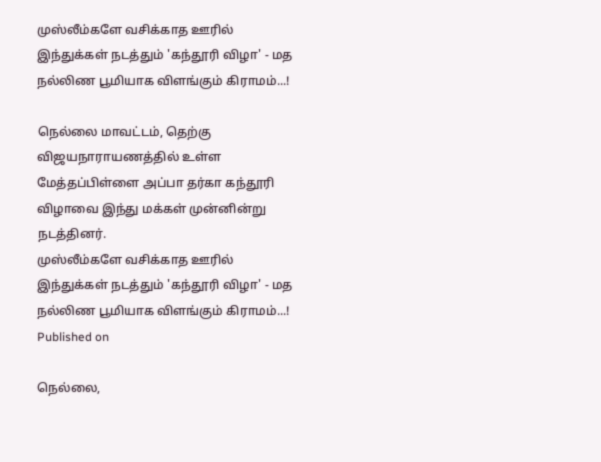முஸ்லீம்களே வசிக்காத ஊரில் இந்துக்கள் நடத்தும் 'கந்தூரி விழா' - மத நல்லிண பூமியாக விளங்கும் கிராமம்...!

நெல்லை மாவட்டம், தெற்கு விஜயநாராயணத்தில் உள்ள மேத்தப்பிள்ளை அப்பா தர்கா கந்தூரி விழாவை இந்து மக்கள் முன்னின்று நடத்தினர்.
முஸ்லீம்களே வசிக்காத ஊரில் இந்துக்கள் நடத்தும் 'கந்தூரி விழா' - மத நல்லிண பூமியாக விளங்கும் கிராமம்...!
Published on

நெல்லை,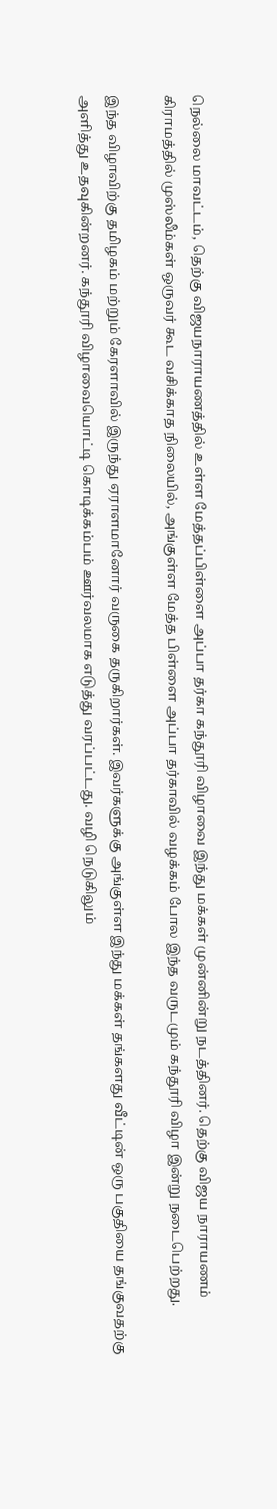நெல்லை மாவட்டம், தெற்கு விஜயநாராயணத்தில் உள்ள மேத்தப்பிள்ளை அப்பா தர்கா கந்தூரி விழாவை இந்து மக்கள் முன்னின்று நடத்தினர். தெற்கு விஜய நாராயணம் கிராமத்தில் முஸ்லீம்கள் ஒருவர் கூட வசிக்காத நிலையில், அங்குள்ள மேத்த பிள்ளை அப்பா தர்காவில் வழக்கம் போல இந்த வருடமும் கந்தூரி விழா இன்று நடைபெற்றது.

இந்த விழாவிற்கு தமிழகம் மற்றும் கேரளாவில் இருந்து ஏராளமானோர் வருகை தருகிறார்கள். இவர்களுக்கு அங்குள்ள இந்து மக்கள் தங்களது வீட்டின் ஒரு பகுதியை தங்குவதற்கு அளித்து உதவுகின்றனர். கந்தூரி விழாவையொட்டி கொடிக்கம்பம் ஊர்வலமாக எடுத்து வரப்பட்டது. வழி நெடுகிலும்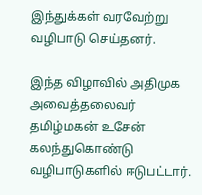இந்துக்கள் வரவேற்று வழிபாடு செய்தனர்.

இந்த விழாவில் அதிமுக அவைத்தலைவர் தமிழ்மகன் உசேன் கலந்துகொண்டு வழிபாடுகளில் ஈடுபட்டார்.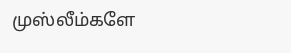முஸ்லீம்களே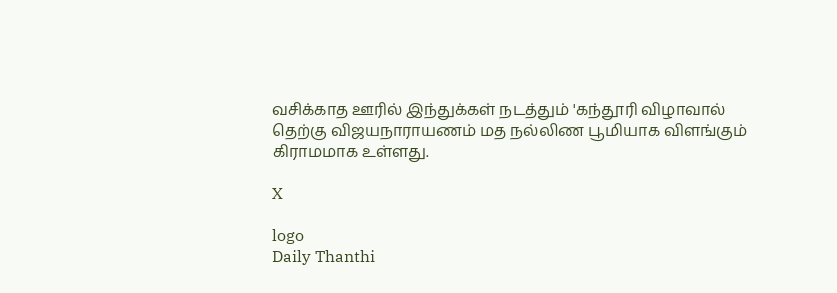வசிக்காத ஊரில் இந்துக்கள் நடத்தும் 'கந்தூரி விழாவால் தெற்கு விஜயநாராயணம் மத நல்லிண பூமியாக விளங்கும் கிராமமாக உள்ளது.

X

logo
Daily Thanthi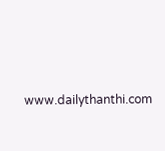www.dailythanthi.com